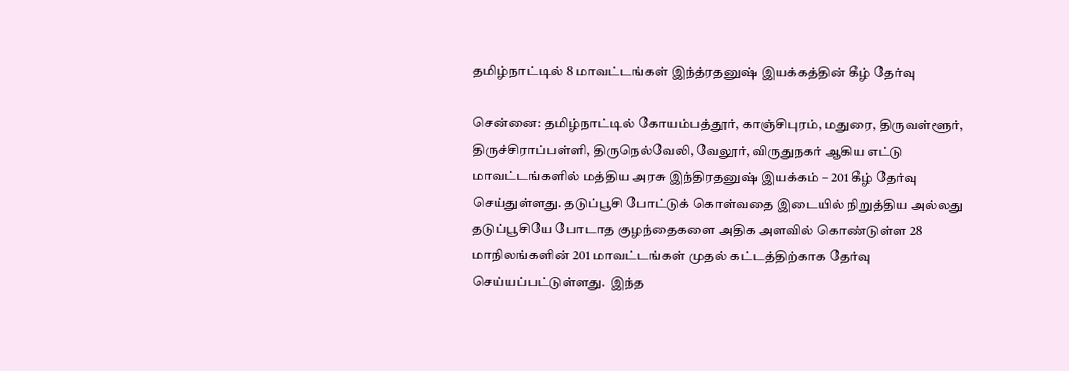தமிழ்நாட்டில் 8 மாவட்டங்கள் இந்த்ரதனுஷ் இயக்கத்தின் கீழ் தேர்வு

சென்னை: தமிழ்நாட்டில் கோயம்பத்தூர், காஞ்சிபுரம், மதுரை, திருவள்ளூர், திருச்சிராப்பள்ளி, திருநெல்வேலி, வேலூர், விருதுநகர் ஆகிய எட்டு மாவட்டங்களில் மத்திய அரசு இந்திரதனுஷ் இயக்கம் – 201 கீழ் தேர்வு செய்துள்ளது. தடுப்பூசி போட்டுக் கொள்வதை இடையில் நிறுத்திய அல்லது தடுப்பூசியே போடாத குழந்தைகளை அதிக அளவில் கொண்டுள்ள 28 மாநிலங்களின் 201 மாவட்டங்கள் முதல் கட்டத்திற்காக தேர்வு செய்யப்பட்டுள்ளது.  இந்த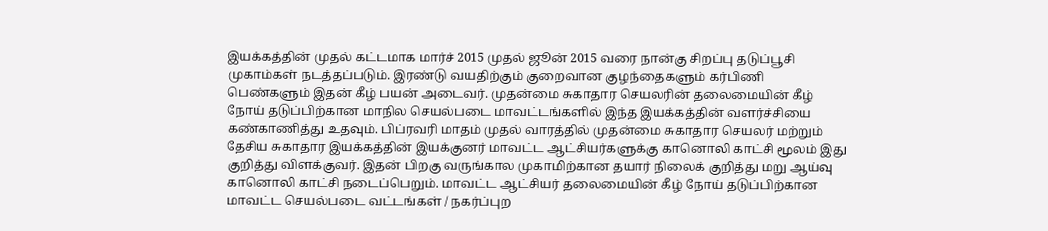இயக்கத்தின் முதல் கட்டமாக மார்ச் 2015 முதல் ஜூன் 2015 வரை நான்கு சிறப்பு தடுப்பூசி முகாம்கள் நடத்தப்படும். இரண்டு வயதிற்கும் குறைவான குழந்தைகளும் கர்பிணி பெண்களும் இதன் கீழ் பயன் அடைவர். முதன்மை சுகாதார செயலரின் தலைமையின் கீழ் நோய் தடுப்பிற்கான மாநில செயல்படை மாவட்டங்களில் இந்த இயக்கத்தின் வளர்ச்சியை கண்காணித்து உதவும். பிப்ரவரி மாதம் முதல் வாரத்தில் முதன்மை சுகாதார செயலர் மற்றும் தேசிய சுகாதார இயக்கத்தின் இயக்குனர் மாவட்ட ஆட்சியர்களுக்கு கானொலி காட்சி மூலம் இது குறித்து விளக்குவர். இதன் பிறகு வருங்கால முகாமிற்கான தயார் நிலைக் குறித்து மறு ஆய்வு கானொலி காட்சி நடைப்பெறும். மாவட்ட ஆட்சியர் தலைமையின் கீழ் நோய் தடுப்பிற்கான மாவட்ட செயல்படை வட்டங்கள் / நகர்ப்புற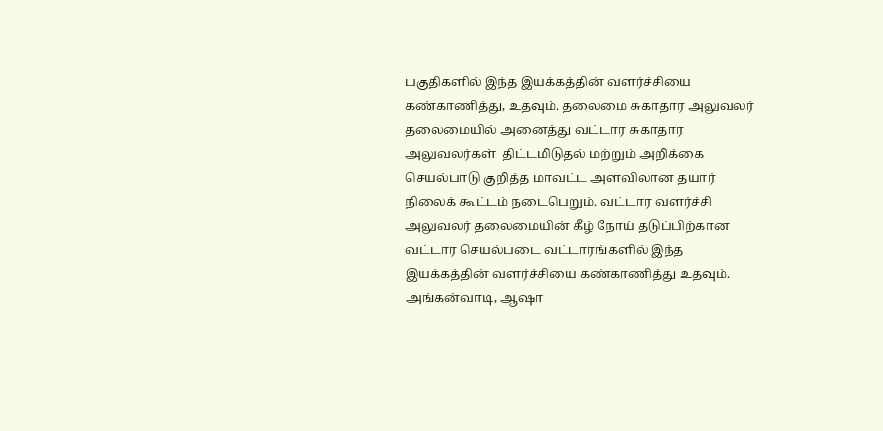பகுதிகளில் இந்த இயக்கத்தின் வளர்ச்சியை கண்காணித்து, உதவும். தலைமை சுகாதார அலுவலர் தலைமையில் அனைத்து வட்டார சுகாதார அலுவலர்கள்  திட்டமிடுதல் மற்றும் அறிக்கை செயல்பாடு குறித்த மாவட்ட அளவிலான தயார் நிலைக் கூட்டம் நடைபெறும். வட்டார வளர்ச்சி அலுவலர் தலைமையின் கீழ் நோய் தடுப்பிற்கான வட்டார செயல்படை வட்டாரங்களில் இந்த இயக்கத்தின் வளர்ச்சியை கண்காணித்து உதவும். அங்கன்வாடி, ஆஷா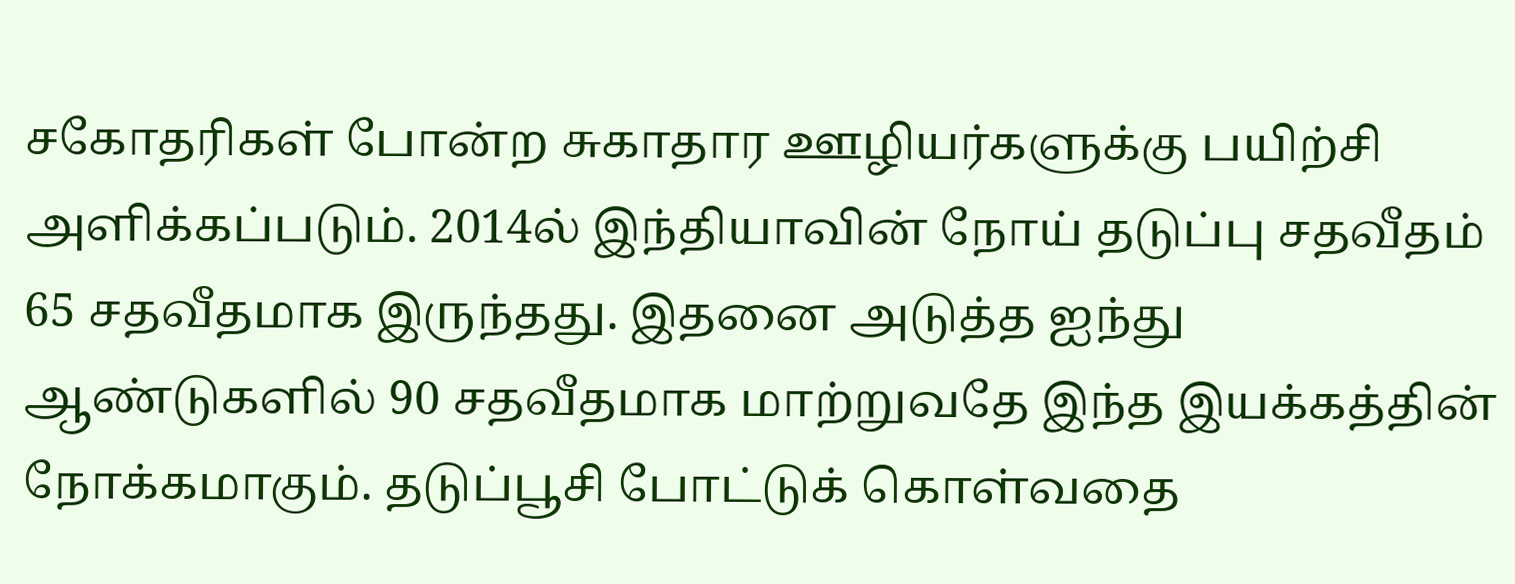சகோதரிகள் போன்ற சுகாதார ஊழியர்களுக்கு பயிற்சி அளிக்கப்படும். 2014ல் இந்தியாவின் நோய் தடுப்பு சதவீதம் 65 சதவீதமாக இருந்தது. இதனை அடுத்த ஐந்து ஆண்டுகளில் 90 சதவீதமாக மாற்றுவதே இந்த இயக்கத்தின் நோக்கமாகும். தடுப்பூசி போட்டுக் கொள்வதை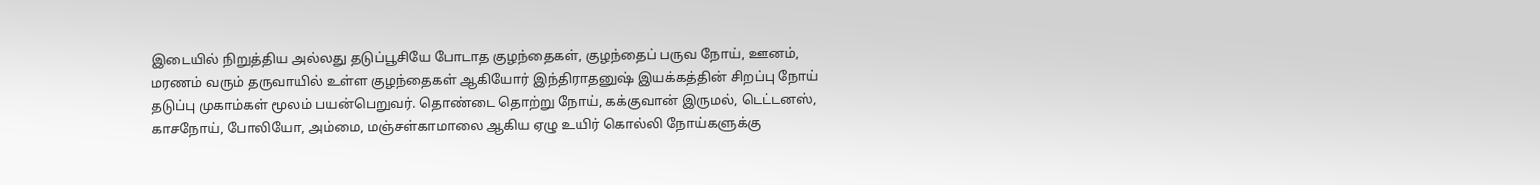இடையில் நிறுத்திய அல்லது தடுப்பூசியே போடாத குழந்தைகள், குழந்தைப் பருவ நோய், ஊனம், மரணம் வரும் தருவாயில் உள்ள குழந்தைகள் ஆகியோர் இந்திராதனுஷ் இயக்கத்தின் சிறப்பு நோய் தடுப்பு முகாம்கள் மூலம் பயன்பெறுவர். தொண்டை தொற்று நோய், கக்குவான் இருமல், டெட்டனஸ், காசநோய், போலியோ, அம்மை, மஞ்சள்காமாலை ஆகிய ஏழு உயிர் கொல்லி நோய்களுக்கு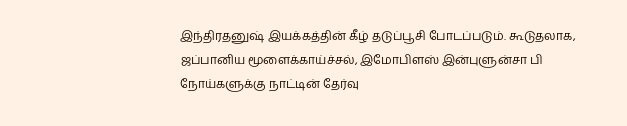இந்திரதனுஷ் இயக்கத்தின் கீழ் தடுப்பூசி போடப்படும். கூடுதலாக, ஜப்பானிய மூளைக்காய்ச்சல், இமோபிளஸ் இன்புளுன்சா பி நோய்களுக்கு நாட்டின் தேர்வு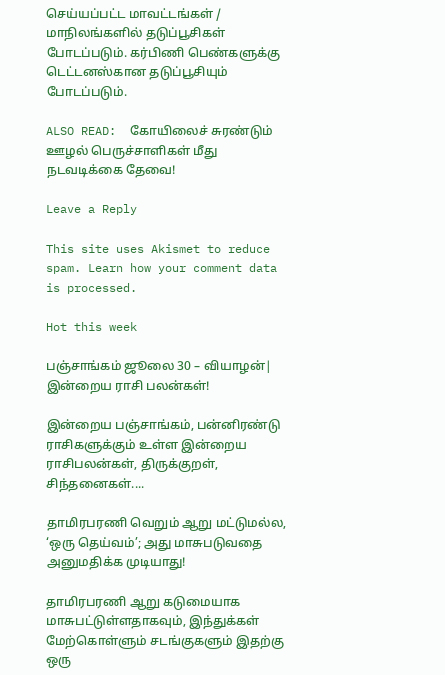செய்யப்பட்ட மாவட்டங்கள் / மாநிலங்களில் தடுப்பூசிகள் போடப்படும். கர்பிணி பெண்களுக்கு டெட்டனஸ்கான தடுப்பூசியும் போடப்படும்.

ALSO READ:  கோயிலைச் சுரண்டும் ஊழல் பெருச்சாளிகள் மீது நடவடிக்கை தேவை!

Leave a Reply

This site uses Akismet to reduce spam. Learn how your comment data is processed.

Hot this week

பஞ்சாங்கம் ஜூலை 30 – வியாழன்| இன்றைய ராசி பலன்கள்!

இன்றைய பஞ்சாங்கம், பன்னிரண்டு ராசிகளுக்கும் உள்ள இன்றைய ராசிபலன்கள், திருக்குறள், சிந்தனைகள்....

தாமிரபரணி வெறும் ஆறு மட்டுமல்ல, ‘ஒரு தெய்வம்’; அது மாசுபடுவதை அனுமதிக்க முடியாது!

தாமிரபரணி ஆறு கடுமையாக மாசுபட்டுள்ளதாகவும், இந்துக்கள் மேற்கொள்ளும் சடங்குகளும் இதற்கு ஒரு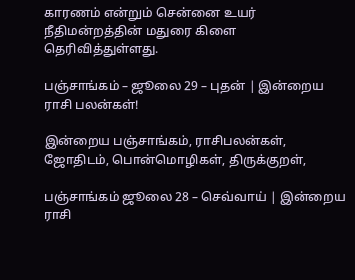காரணம் என்றும் சென்னை உயர் நீதிமன்றத்தின் மதுரை கிளை தெரிவித்துள்ளது.

பஞ்சாங்கம் – ஜூலை 29 – புதன் | இன்றைய ராசி பலன்கள்!

இன்றைய பஞ்சாங்கம், ராசிபலன்கள், ஜோதிடம், பொன்மொழிகள், திருக்குறள்,

பஞ்சாங்கம் ஜூலை 28 – செவ்வாய் | இன்றைய ராசி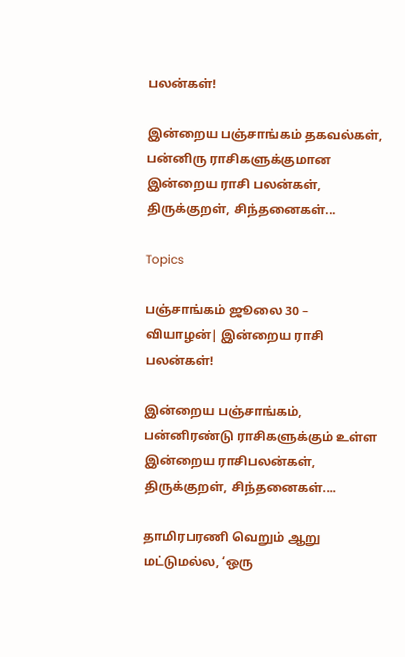பலன்கள்!

இன்றைய பஞ்சாங்கம் தகவல்கள், பன்னிரு ராசிகளுக்குமான இன்றைய ராசி பலன்கள், திருக்குறள், சிந்தனைகள்...

Topics

பஞ்சாங்கம் ஜூலை 30 – வியாழன்| இன்றைய ராசி பலன்கள்!

இன்றைய பஞ்சாங்கம், பன்னிரண்டு ராசிகளுக்கும் உள்ள இன்றைய ராசிபலன்கள், திருக்குறள், சிந்தனைகள்....

தாமிரபரணி வெறும் ஆறு மட்டுமல்ல, ‘ஒரு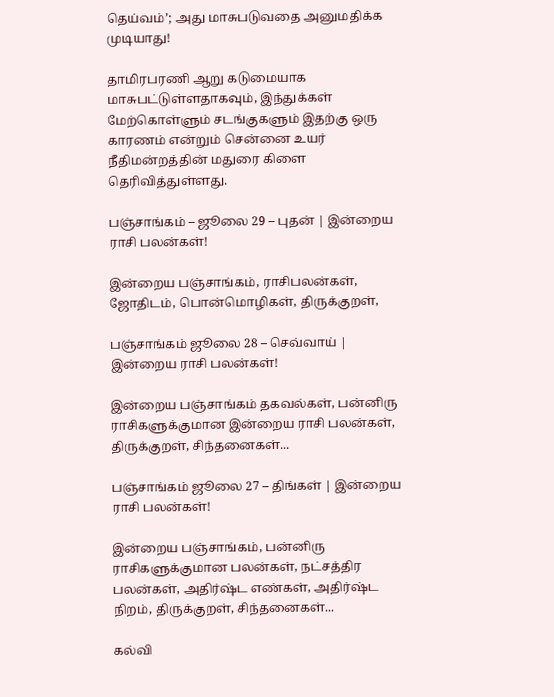தெய்வம்’; அது மாசுபடுவதை அனுமதிக்க முடியாது!

தாமிரபரணி ஆறு கடுமையாக மாசுபட்டுள்ளதாகவும், இந்துக்கள் மேற்கொள்ளும் சடங்குகளும் இதற்கு ஒரு காரணம் என்றும் சென்னை உயர் நீதிமன்றத்தின் மதுரை கிளை தெரிவித்துள்ளது.

பஞ்சாங்கம் – ஜூலை 29 – புதன் | இன்றைய ராசி பலன்கள்!

இன்றைய பஞ்சாங்கம், ராசிபலன்கள், ஜோதிடம், பொன்மொழிகள், திருக்குறள்,

பஞ்சாங்கம் ஜூலை 28 – செவ்வாய் | இன்றைய ராசி பலன்கள்!

இன்றைய பஞ்சாங்கம் தகவல்கள், பன்னிரு ராசிகளுக்குமான இன்றைய ராசி பலன்கள், திருக்குறள், சிந்தனைகள்...

பஞ்சாங்கம் ஜூலை 27 – திங்கள் | இன்றைய ராசி பலன்கள்!

இன்றைய பஞ்சாங்கம், பன்னிரு ராசிகளுக்குமான பலன்கள், நட்சத்திர பலன்கள், அதிர்ஷ்ட எண்கள், அதிர்ஷ்ட நிறம், திருக்குறள், சிந்தனைகள்...

கல்வி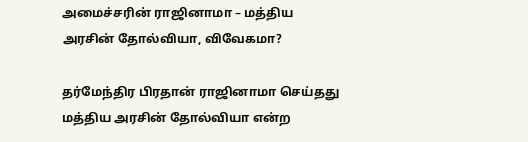அமைச்சரின் ராஜினாமா – மத்திய அரசின் தோல்வியா, விவேகமா?

தர்மேந்திர பிரதான் ராஜினாமா செய்தது மத்திய அரசின் தோல்வியா என்ற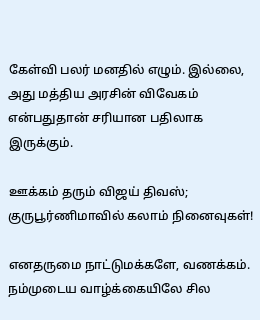கேள்வி பலர் மனதில் எழும். இல்லை, அது மத்திய அரசின் விவேகம் என்பதுதான் சரியான பதிலாக இருக்கும்.

ஊக்கம் தரும் விஜய் திவஸ்; குருபூர்ணிமாவில் கலாம் நினைவுகள்!

எனதருமை நாட்டுமக்களே, வணக்கம்.  நம்முடைய வாழ்க்கையிலே சில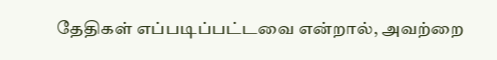தேதிகள் எப்படிப்பட்டவை என்றால், அவற்றை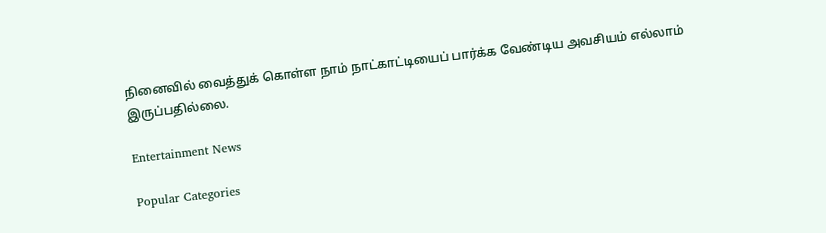நினைவில் வைத்துக் கொள்ள நாம் நாட்காட்டியைப் பார்க்க வேண்டிய அவசியம் எல்லாம் இருப்பதில்லை.

Entertainment News

Popular Categories